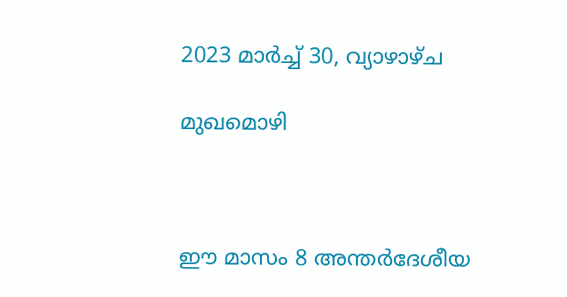2023 മാർച്ച് 30, വ്യാഴാഴ്‌ച

മുഖമൊഴി



ഈ മാസം 8 അന്തർദേശീയ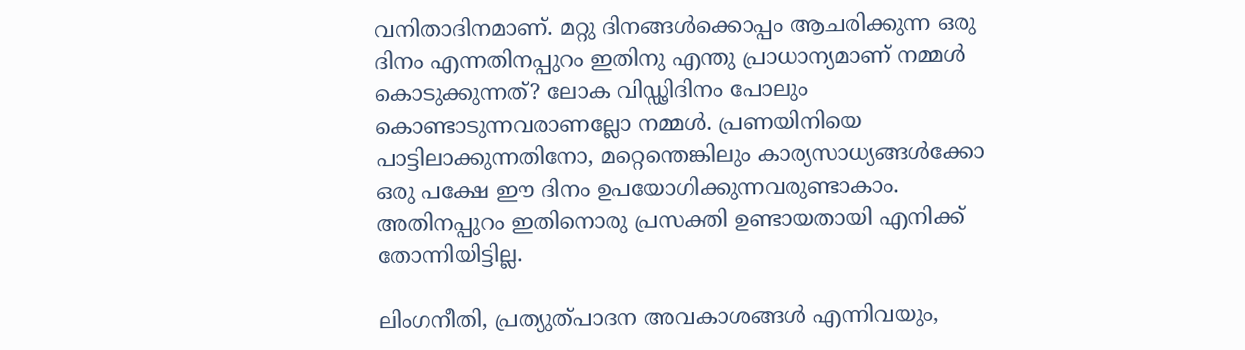വനിതാദിനമാണ്. മറ്റു ദിനങ്ങൾക്കൊപ്പം ആചരിക്കുന്ന ഒരു ദിനം എന്നതിനപ്പുറം ഇതിനു എന്തു പ്രാധാന്യമാണ് നമ്മൾ കൊടുക്കുന്നത്? ലോക വിഡ്ഢിദിനം പോലും കൊണ്ടാടുന്നവരാണല്ലോ നമ്മൾ. പ്രണയിനിയെ പാട്ടിലാക്കുന്നതിനോ, മറ്റെന്തെങ്കിലും കാര്യസാധ്യങ്ങൾക്കോ ഒരു പക്ഷേ ഈ ദിനം ഉപയോഗിക്കുന്നവരുണ്ടാകാം. അതിനപ്പുറം ഇതിനൊരു പ്രസക്തി ഉണ്ടായതായി എനിക്ക് തോന്നിയിട്ടില്ല.

ലിംഗനീതി, പ്രത്യുത്പാദന അവകാശങ്ങൾ എന്നിവയും,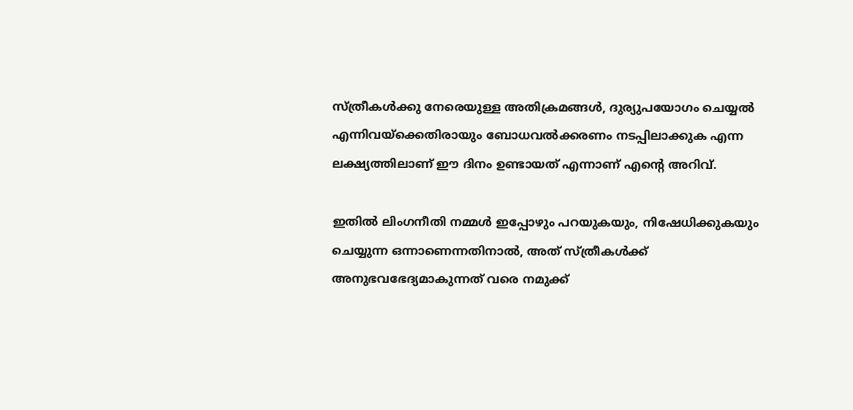സ്ത്രീകൾക്കു നേരെയുള്ള അതിക്രമങ്ങൾ, ദുര്യുപയോഗം ചെയ്യൽ എന്നിവയ്ക്കെതിരായും ബോധവൽക്കരണം നടപ്പിലാക്കുക എന്ന ലക്ഷ്യത്തിലാണ് ഈ ദിനം ഉണ്ടായത് എന്നാണ് എന്റെ അറിവ്.

ഇതിൽ ലിംഗനീതി നമ്മൾ ഇപ്പോഴും പറയുകയും, നിഷേധിക്കുകയും ചെയ്യുന്ന ഒന്നാണെന്നതിനാൽ, അത് സ്ത്രീകൾക്ക് അനുഭവഭേദ്യമാകുന്നത് വരെ നമുക്ക്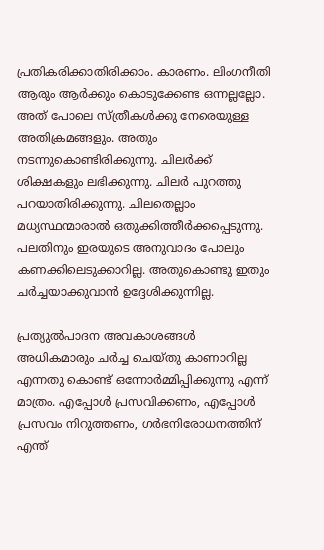പ്രതികരിക്കാതിരിക്കാം. കാരണം. ലിംഗനീതി ആരും ആർക്കും കൊടുക്കേണ്ട ഒന്നല്ലല്ലോ. അത് പോലെ സ്ത്രീകൾക്കു നേരെയുള്ള അതിക്രമങ്ങളും. അതും നടന്നുകൊണ്ടിരിക്കുന്നു. ചിലർക്ക് ശിക്ഷകളും ലഭിക്കുന്നു. ചിലർ പുറത്തു പറയാതിരിക്കുന്നു. ചിലതെല്ലാം മധ്യസ്ഥന്മാരാൽ ഒതുക്കിത്തീർക്കപ്പെടുന്നു. പലതിനും ഇരയുടെ അനുവാദം പോലും കണക്കിലെടുക്കാറില്ല. അതുകൊണ്ടു ഇതും ചർച്ചയാക്കുവാൻ ഉദ്ദേശിക്കുന്നില്ല.

പ്രത്യുൽപാദന അവകാശങ്ങൾ അധികമാരും ചർച്ച ചെയ്തു കാണാറില്ല എന്നതു കൊണ്ട് ഒന്നോർമ്മിപ്പിക്കുന്നു എന്ന്  മാത്രം. എപ്പോൾ പ്രസവിക്കണം, എപ്പോൾ പ്രസവം നിറുത്തണം, ഗർഭനിരോധനത്തിന് എന്ത്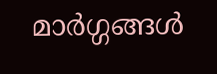മാർഗ്ഗങ്ങൾ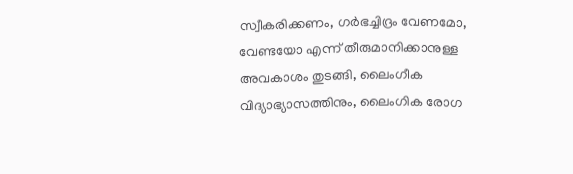സ്വീകരിക്കണം, ഗർഭച്ചിദ്രം വേണമോ, വേണ്ടയോ എന്ന് തീരുമാനിക്കാനുള്ള അവകാശം തുടങ്ങി, ലൈംഗീക വിദ്യാഭ്യാസത്തിനും, ലൈംഗിക രോഗ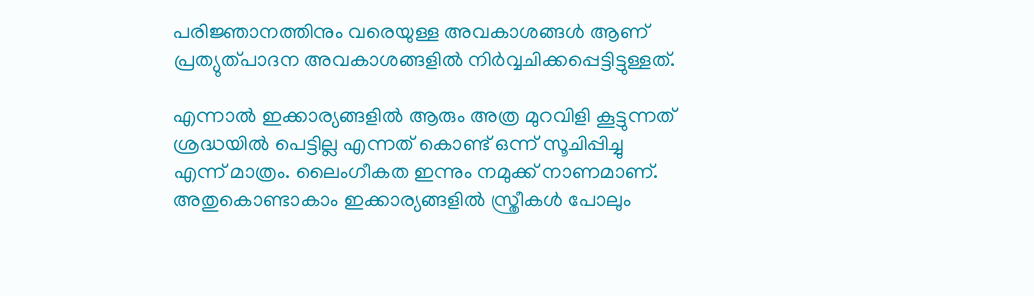പരിജ്ഞാനത്തിനും വരെയുള്ള അവകാശങ്ങൾ ആണ് പ്രത്യുത്പാദന അവകാശങ്ങളിൽ നിർവ്വചിക്കപ്പെട്ടിട്ടുള്ളത്.

എന്നാൽ ഇക്കാര്യങ്ങളിൽ ആരും അത്ര മുറവിളി കൂട്ടുന്നത് ശ്രദ്ധയിൽ പെട്ടില്ല എന്നത് കൊണ്ട് ഒന്ന് സൂചിപ്പിച്ചു എന്ന് മാത്രം. ലൈംഗീകത ഇന്നും നമുക്ക് നാണമാണ്.  അതുകൊണ്ടാകാം ഇക്കാര്യങ്ങളിൽ സ്ത്രീകൾ പോലും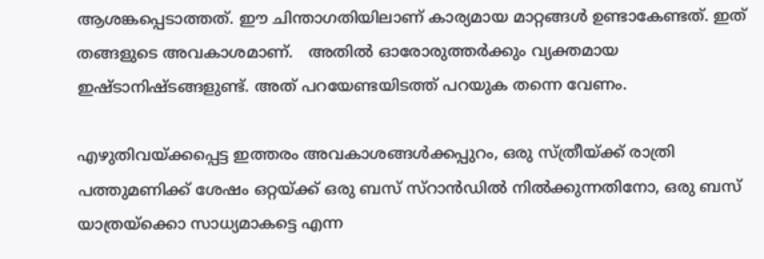ആശങ്കപ്പെടാത്തത്. ഈ ചിന്താഗതിയിലാണ് കാര്യമായ മാറ്റങ്ങൾ ഉണ്ടാകേണ്ടത്. ഇത് തങ്ങളുടെ അവകാശമാണ്.   അതിൽ ഓരോരുത്തർക്കും വ്യക്തമായ ഇഷ്ടാനിഷ്ടങ്ങളുണ്ട്. അത് പറയേണ്ടയിടത്ത് പറയുക തന്നെ വേണം.

എഴുതിവയ്ക്കപ്പെട്ട ഇത്തരം അവകാശങ്ങൾക്കപ്പുറം, ഒരു സ്ത്രീയ്ക്ക് രാത്രി പത്തുമണിക്ക് ശേഷം ഒറ്റയ്ക്ക് ഒരു ബസ് സ്റാൻഡിൽ നിൽക്കുന്നതിനോ, ഒരു ബസ് യാത്രയ്‌ക്കൊ സാധ്യമാകട്ടെ എന്ന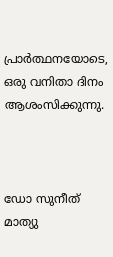പ്രാർത്ഥനയോടെ, ഒരു വനിതാ ദിനം ആശംസിക്കുന്നു.



ഡോ സുനീത് മാത്യു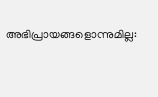അഭിപ്രായങ്ങളൊന്നുമില്ല: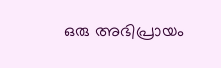ഒരു അഭിപ്രായം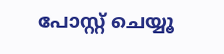പോസ്റ്റ് ചെയ്യൂ